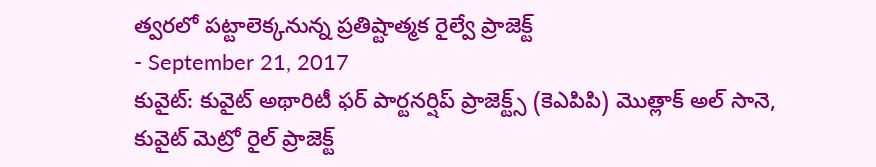త్వరలో పట్టాలెక్కనున్న ప్రతిష్టాత్మక రైల్వే ప్రాజెక్ట్
- September 21, 2017
కువైట్: కువైట్ అథారిటీ ఫర్ పార్టనర్షిప్ ప్రాజెక్ట్స్ (కెఎపిపి) మొత్లాక్ అల్ సానె, కువైట్ మెట్రో రైల్ ప్రాజెక్ట్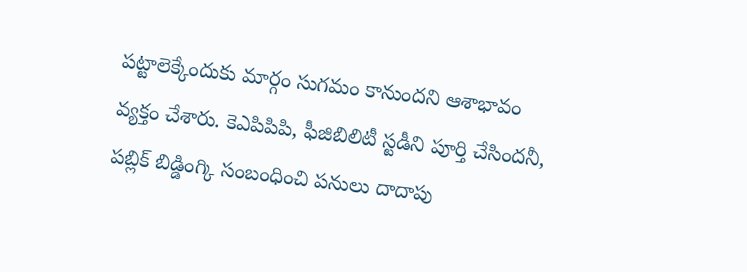పట్టాలెక్కేందుకు మార్గం సుగమం కానుందని ఆశాభావం వ్యక్తం చేశారు. కెఎపిపిపి, ఫీజిబిలిటీ స్టడీని పూర్తి చేసిందనీ, పబ్లిక్ బిడ్డింగ్కి సంబంధించి పనులు దాదాపు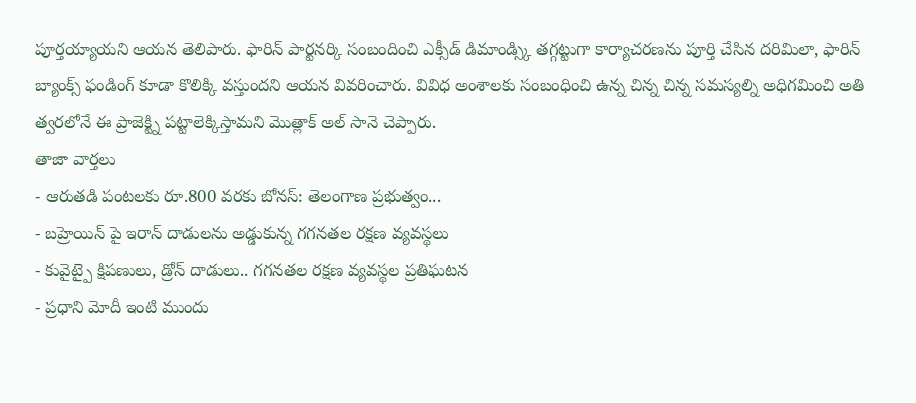పూర్తయ్యాయని ఆయన తెలిపారు. ఫారిన్ పార్టనర్కి సంబందించి ఎక్సీడ్ డిమాండ్స్కి తగ్గట్టుగా కార్యాచరణను పూర్తి చేసిన దరిమిలా, ఫారిన్ బ్యాంక్స్ ఫండింగ్ కూడా కొలిక్కి వస్తుందని ఆయన వివరించారు. వివిధ అంశాలకు సంబంధించి ఉన్న చిన్న చిన్న సమస్యల్ని అధిగమించి అతి త్వరలోనే ఈ ప్రాజెక్ట్ని పట్టాలెక్కిస్తామని మొత్లాక్ అల్ సానె చెప్పారు.
తాజా వార్తలు
- ఆరుతడి పంటలకు రూ.800 వరకు బోనస్: తెలంగాణ ప్రభుత్వం...
- బహ్రెయిన్ పై ఇరాన్ దాడులను అడ్డుకున్న గగనతల రక్షణ వ్యవస్థలు
- కువైట్పై క్షిపణులు, డ్రోన్ దాడులు.. గగనతల రక్షణ వ్యవస్థల ప్రతిఘటన
- ప్రధాని మోదీ ఇంటి ముందు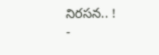నిరసన.. !
-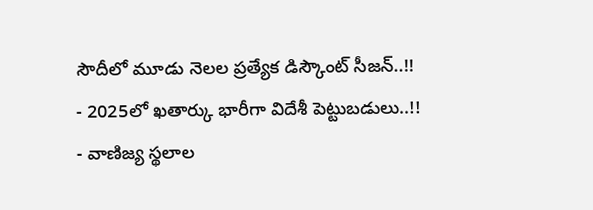సౌదీలో మూడు నెలల ప్రత్యేక డిస్కౌంట్ సీజన్..!!
- 2025లో ఖతార్కు భారీగా విదేశీ పెట్టుబడులు..!!
- వాణిజ్య స్థలాల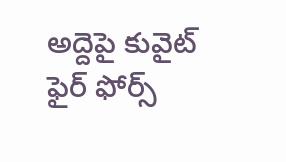అద్దెపై కువైట్ ఫైర్ ఫోర్స్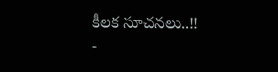కీలక సూచనలు..!!
-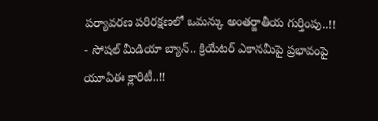పర్యావరణ పరిరక్షణలో ఒమన్కు అంతర్జాతీయ గుర్తింపు..!!
- సోషల్ మీడియా బ్యాన్.. క్రియేటర్ ఎకానమీపై ప్రభావంపై యూఏఈ క్లారిటీ..!!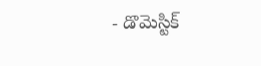- డొమెస్టిక్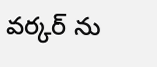వర్కర్ ను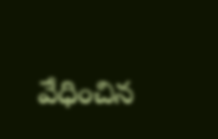వేధించిన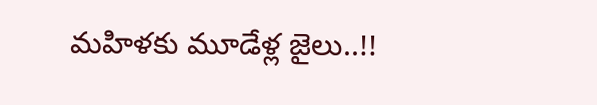మహిళకు మూడేళ్ల జైలు..!!